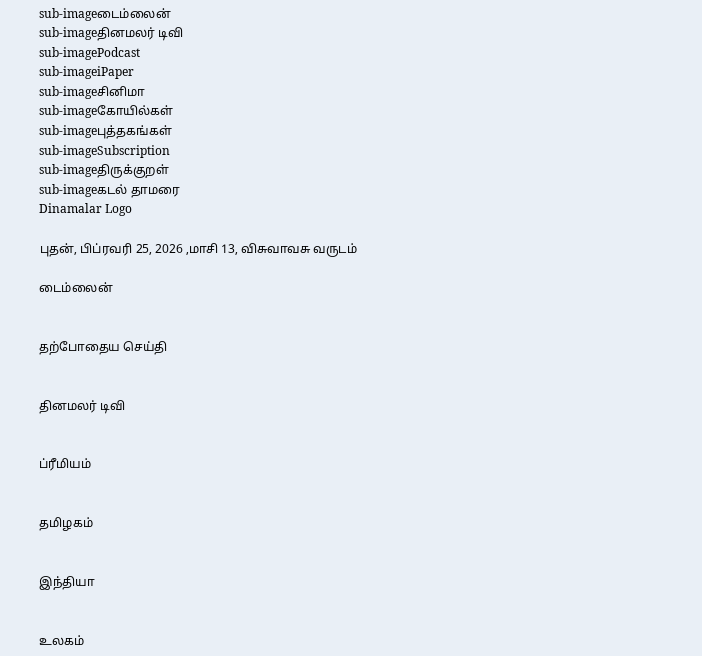sub-imageடைம்லைன்
sub-imageதினமலர் டிவி
sub-imagePodcast
sub-imageiPaper
sub-imageசினிமா
sub-imageகோயில்கள்
sub-imageபுத்தகங்கள்
sub-imageSubscription
sub-imageதிருக்குறள்
sub-imageகடல் தாமரை
Dinamalar Logo

புதன், பிப்ரவரி 25, 2026 ,மாசி 13, விசுவாவசு வருடம்

டைம்லைன்


தற்போதைய செய்தி


தினமலர் டிவி


ப்ரீமியம்


தமிழகம்


இந்தியா


உலகம்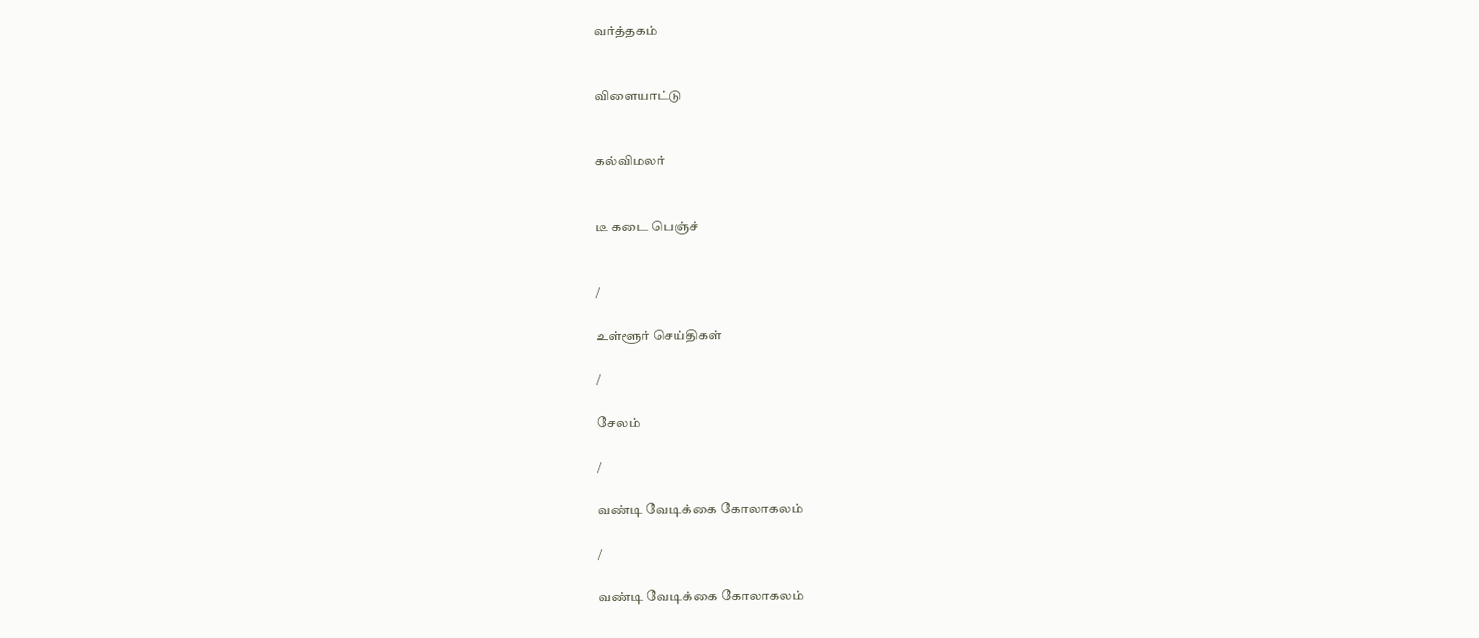வர்த்தகம்


விளையாட்டு


கல்விமலர்


டீ கடை பெஞ்ச்


/

உள்ளூர் செய்திகள்

/

சேலம்

/

வண்டி வேடிக்கை கோலாகலம்

/

வண்டி வேடிக்கை கோலாகலம்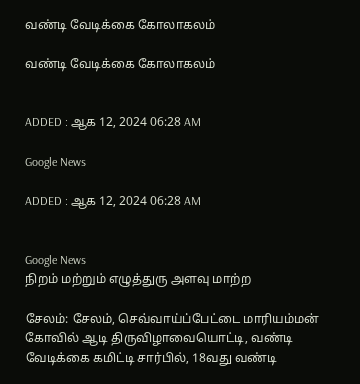வண்டி வேடிக்கை கோலாகலம்

வண்டி வேடிக்கை கோலாகலம்


ADDED : ஆக 12, 2024 06:28 AM

Google News

ADDED : ஆக 12, 2024 06:28 AM


Google News
நிறம் மற்றும் எழுத்துரு அளவு மாற்ற

சேலம்: சேலம், செவ்வாய்ப்பேட்டை மாரியம்மன் கோவில் ஆடி திருவிழாவையொட்டி, வண்டி வேடிக்கை கமிட்டி சார்பில், 18வது வண்டி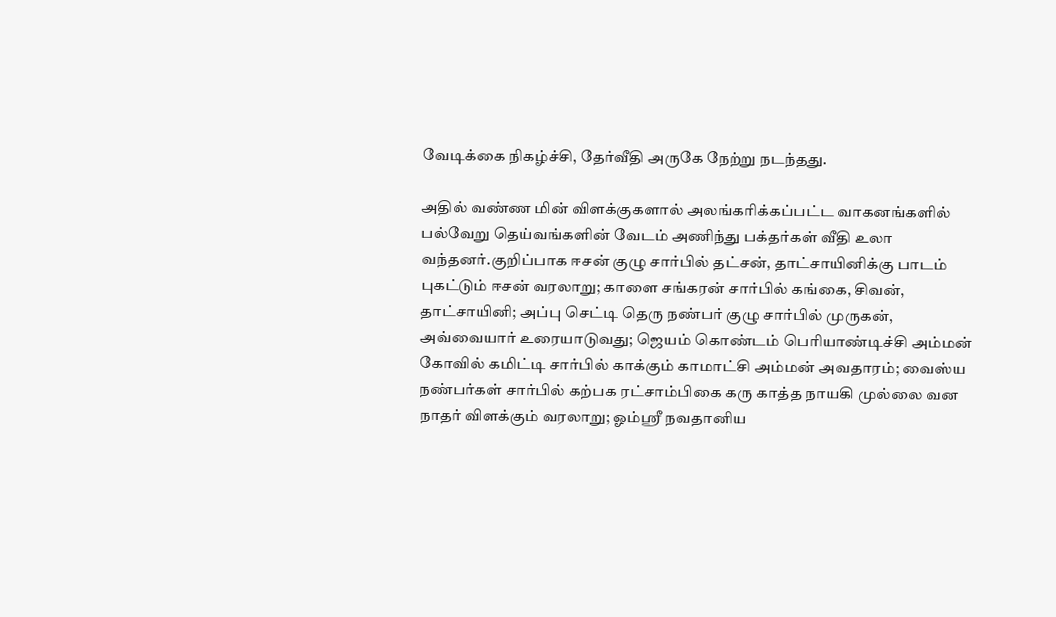வேடிக்கை நிகழ்ச்சி, தேர்வீதி அருகே நேற்று நடந்தது.

அதில் வண்ண மின் விளக்குகளால் அலங்கரிக்கப்பட்ட வாகனங்களில் பல்வேறு தெய்வங்களின் வேடம் அணிந்து பக்தர்கள் வீதி உலா வந்தனர்.குறிப்பாக ஈசன் குழு சார்பில் தட்சன், தாட்சாயினிக்கு பாடம் புகட்டும் ஈசன் வரலாறு; காளை சங்கரன் சார்பில் கங்கை, சிவன், தாட்சாயினி; அப்பு செட்டி தெரு நண்பர் குழு சார்பில் முருகன், அவ்வையார் உரையாடுவது; ஜெயம் கொண்டம் பெரியாண்டிச்சி அம்மன் கோவில் கமிட்டி சார்பில் காக்கும் காமாட்சி அம்மன் அவதாரம்; வைஸ்ய நண்பர்கள் சார்பில் கற்பக ரட்சாம்பிகை கரு காத்த நாயகி முல்லை வன நாதர் விளக்கும் வரலாறு; ஓம்ஸ்ரீ நவதானிய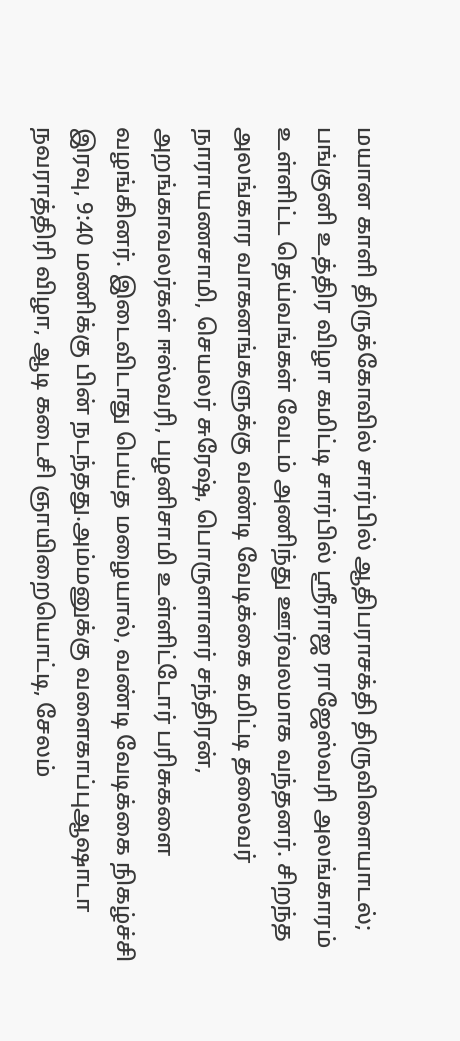மயான காளி திருக்கோவில் சார்பில் ஆதிபராசக்தி திருவிளையாடல்; பங்குனி உத்திர விழா கமிட்டி சார்பில் ஸ்ரீராஜ ராஜேஸ்வரி அலங்காரம் உள்ளிட்ட தெய்வங்கள் வேடம் அணிந்து ஊர்வலமாக வந்தனர். சிறந்த அலங்கார வாகனங்களுக்கு வண்டி வேடிக்கை கமிட்டி தலைவர் நாராயணசாமி, செயலர் சுரேஷ், பொருளாளர் சந்திரன், அறங்காவலர்கள் ஈஸ்வரி, பழனிசாமி உள்ளிட்டோர் பரிசுகளை வழங்கினர். இடைவிடாது பெய்த மழையால், வண்டி வேடிக்கை நிகழ்ச்சி இரவு, 9:40 மணிக்கு பின் நடந்தது.அம்மனுக்கு வளைகாப்புஆஷாடா நவராத்திரி விழா, ஆடி கடைசி ஞாயிறையொட்டி, சேலம்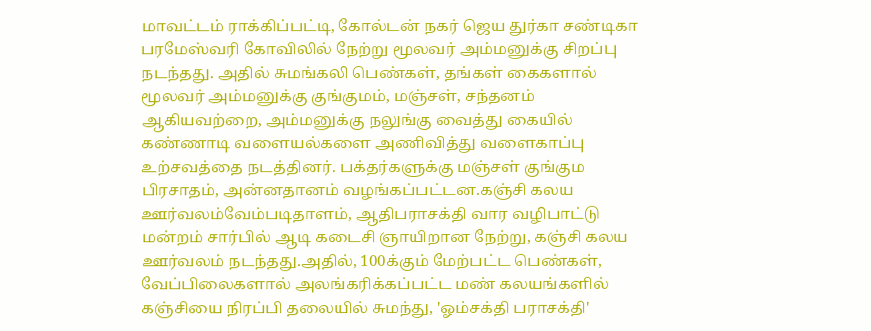மாவட்டம் ராக்கிப்பட்டி, கோல்டன் நகர் ஜெய துர்கா சண்டிகா பரமேஸ்வரி கோவிலில் நேற்று மூலவர் அம்மனுக்கு சிறப்பு நடந்தது. அதில் சுமங்கலி பெண்கள், தங்கள் கைகளால் மூலவர் அம்மனுக்கு குங்குமம், மஞ்சள், சந்தனம் ஆகியவற்றை, அம்மனுக்கு நலுங்கு வைத்து கையில் கண்ணாடி வளையல்களை அணிவித்து வளைகாப்பு உற்சவத்தை நடத்தினர். பக்தர்களுக்கு மஞ்சள் குங்கும பிரசாதம், அன்னதானம் வழங்கப்பட்டன.கஞ்சி கலய ஊர்வலம்வேம்படிதாளம், ஆதிபராசக்தி வார வழிபாட்டு மன்றம் சார்பில் ஆடி கடைசி ஞாயிறான நேற்று, கஞ்சி கலய ஊர்வலம் நடந்தது.அதில், 100க்கும் மேற்பட்ட பெண்கள், வேப்பிலைகளால் அலங்கரிக்கப்பட்ட மண் கலயங்களில் கஞ்சியை நிரப்பி தலையில் சுமந்து, 'ஓம்சக்தி பராசக்தி'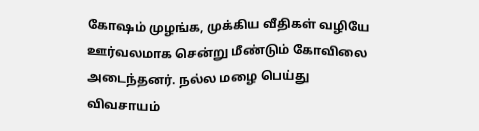கோஷம் முழங்க, முக்கிய வீதிகள் வழியே ஊர்வலமாக சென்று மீண்டும் கோவிலை அடைந்தனர். நல்ல மழை பெய்து விவசாயம்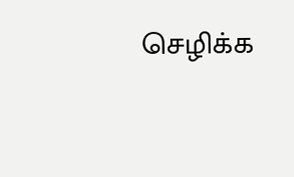செழிக்க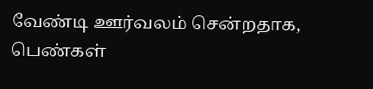வேண்டி ஊர்வலம் சென்றதாக, பெண்கள்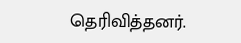தெரிவித்தனர்.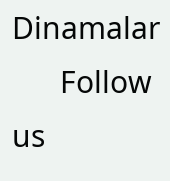Dinamalar
      Follow us